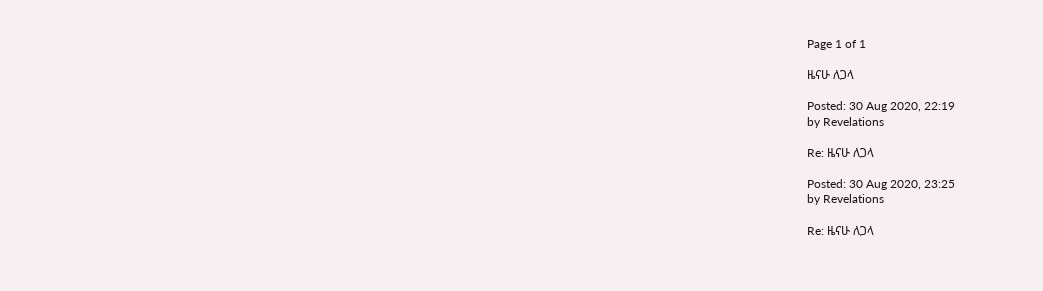Page 1 of 1

ዜናሁ ለጋላ

Posted: 30 Aug 2020, 22:19
by Revelations

Re: ዜናሁ ለጋላ

Posted: 30 Aug 2020, 23:25
by Revelations

Re: ዜናሁ ለጋላ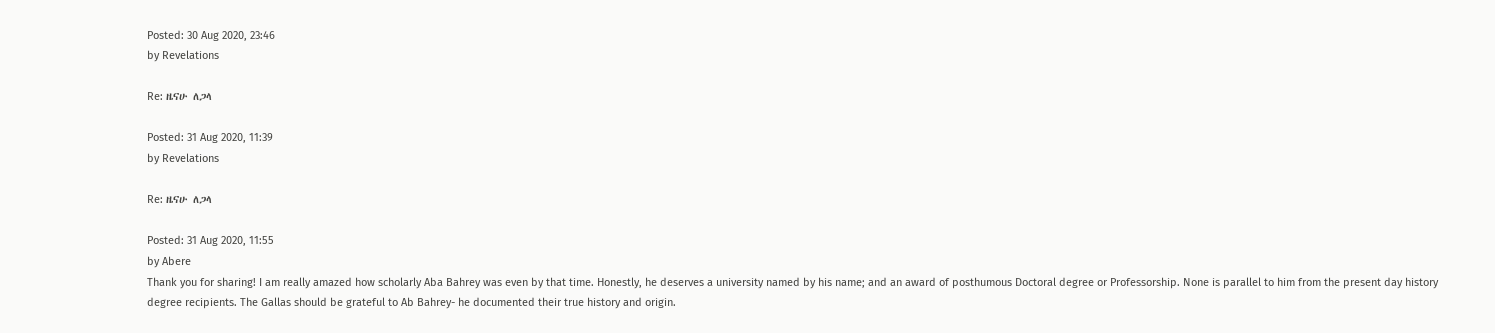Posted: 30 Aug 2020, 23:46
by Revelations

Re: ዜናሁ ለጋላ

Posted: 31 Aug 2020, 11:39
by Revelations

Re: ዜናሁ ለጋላ

Posted: 31 Aug 2020, 11:55
by Abere
Thank you for sharing! I am really amazed how scholarly Aba Bahrey was even by that time. Honestly, he deserves a university named by his name; and an award of posthumous Doctoral degree or Professorship. None is parallel to him from the present day history degree recipients. The Gallas should be grateful to Ab Bahrey- he documented their true history and origin.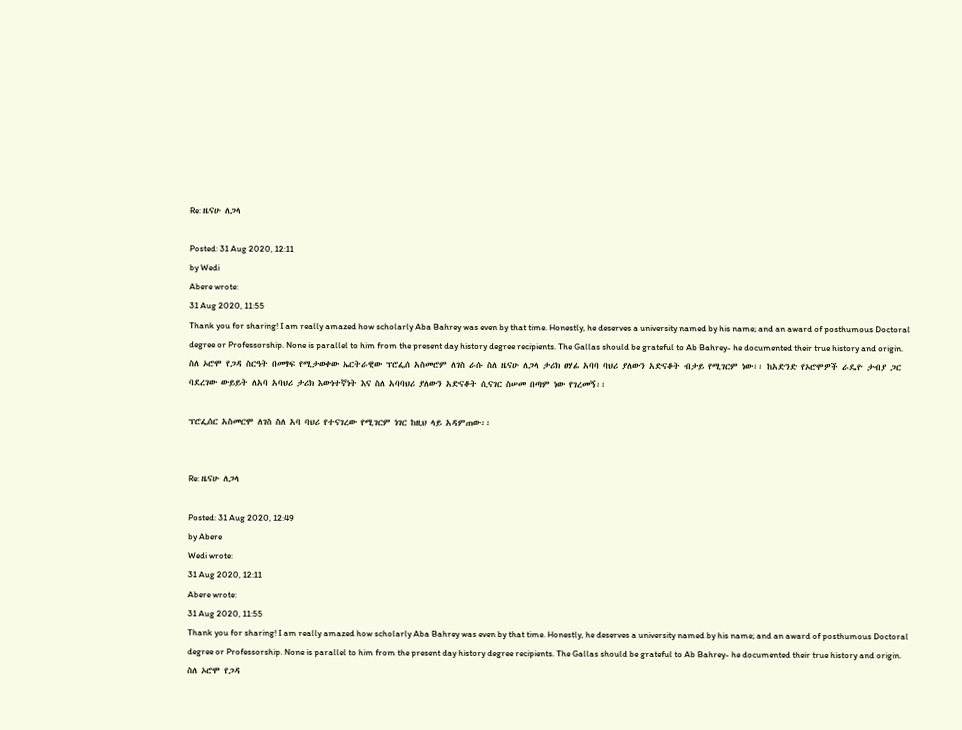Re: ዜናሁ ለጋላ

Posted: 31 Aug 2020, 12:11
by Wedi
Abere wrote:
31 Aug 2020, 11:55
Thank you for sharing! I am really amazed how scholarly Aba Bahrey was even by that time. Honestly, he deserves a university named by his name; and an award of posthumous Doctoral degree or Professorship. None is parallel to him from the present day history degree recipients. The Gallas should be grateful to Ab Bahrey- he documented their true history and origin.
ስለ ኦሮሞ የጋዳ ስርዓት በመፃፍ የሚታወቀው ኤርትራዊው ፕሮፌሰ አስመሮም ለገስ ራሱ ስለ ዜናሁ ለጋላ ታሪክ ፀሃፊ አባባ ባህሪ ያለውን አድናቆት ብታይ የሚገርም ነው፡፡ ከአድንድ የኦሮሞዎች ራዴዮ ታብያ ጋር ባደረገው ውይይት ለአባ አባህሪ ታሪክ እውነተኛነት እና ስለ አባባህሪ ያለውን አድናቆት ሲናገር ስሠመ በጣም ነው የገረመኝ፡፡

ፕሮፌሰር አስመርሞ ለገስ ስለ አባ ባህሪ የተናገረው የሚገርም ነገር ከዚህ ላይ አዳምጠው፡፡


Re: ዜናሁ ለጋላ

Posted: 31 Aug 2020, 12:49
by Abere
Wedi wrote:
31 Aug 2020, 12:11
Abere wrote:
31 Aug 2020, 11:55
Thank you for sharing! I am really amazed how scholarly Aba Bahrey was even by that time. Honestly, he deserves a university named by his name; and an award of posthumous Doctoral degree or Professorship. None is parallel to him from the present day history degree recipients. The Gallas should be grateful to Ab Bahrey- he documented their true history and origin.
ስለ ኦሮሞ የጋዳ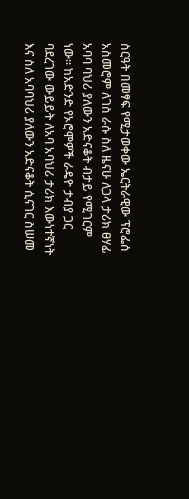ስርዓት በመፃፍ የሚታወቀው ኤርትራዊው ፕሮፌሰ አስመሮም ለገስ ራሱ ስለ ዜናሁ ለጋላ ታሪክ ፀሃፊ አባባ ባህሪ ያለውን አድናቆት ብታይ የሚገርም ነው፡፡ ከአድንድ የኦሮሞዎች ራዴዮ ታብያ ጋር ባደረገው ውይይት ለአባ አባህሪ ታሪክ እውነተኛነት እና ስለ አባባህሪ ያለውን አድናቆት ሲናገር ስሠመ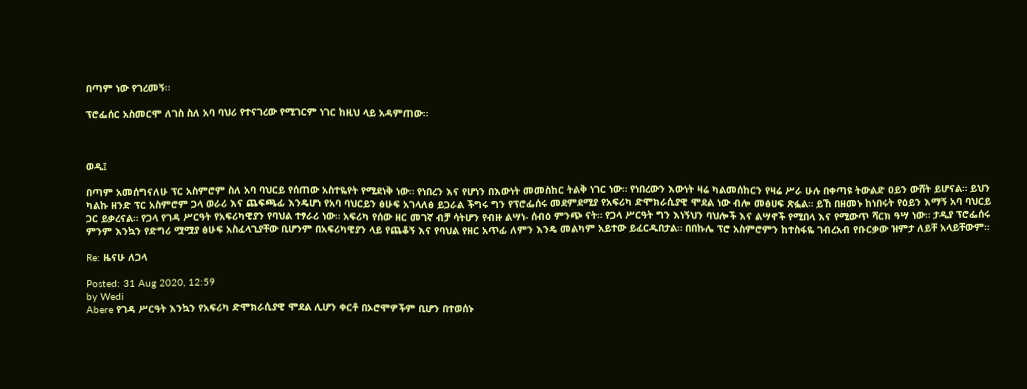በጣም ነው የገረመኝ፡፡

ፕሮፌሰር አስመርሞ ለገስ ስለ አባ ባህሪ የተናገረው የሚገርም ነገር ከዚህ ላይ አዳምጠው፡፡



ወዲ፤

በጣም አመሰግናለሁ ፕር አስምሮም ስለ አባ ባህርይ የሰጠው አስተዬየት የሚደነቅ ነው። የነበረን እና የሆነን በእውነት መመስከር ትልቅ ነገር ነው። የነበረውን እውነት ዛሬ ካልመሰከርን የዛሬ ሥራ ሁሉ በቀጣዩ ትውልድ ዐይን ውሸት ይሆናል። ይህን ካልኩ ዘንድ ፕር አስምሮም ጋላ ወራሪ እና ጨፍጫፊ እንዴሆነ የአባ ባህርይን ፅሁፍ አገላለፅ ይጋራል ችግሩ ግን የፕሮፌሰሩ መደምደሚያ የአፍሪካ ድሞክራሲያዊ ሞደል ነው ብሎ መፅሀፍ ጽፏል። ይኸ በዘመኑ ከነበሩት የዕይን እማኝ አባ ባህርይ ጋር ይቃረናል። የጋላ የገዳ ሥርዓት የአፍሪካዊያን የባህል ተፃራሪ ነው። አፍሪካ የሰው ዘር መገኛ ብቻ ሳትሆን የብዙ ልሣነ- ሰብዕ ምንጭ ናት። የጋላ ሥርዓት ግን እነኝህን ባህሎች እና ልሣኖች የሚበላ እና የሚውጥ ሻርክ ዓሣ ነው። ታዲያ ፕሮፌሰሩ ምንም እንኳን የድግሪ ሟሟያ ፅሁፍ አስፈላጊያቸው ቢሆንም በአፍሪካዊያን ላይ የጨቆኝ እና የባህል የዘር አጥፊ ለምን እንዴ መልካም አይተው ይፈርዱበታል። በበኩሌ ፕሮ አስምሮምን ከተስፋዬ ገብረአብ የቡርቃው ዝምታ ለይቸ አላይቸውም።

Re: ዜናሁ ለጋላ

Posted: 31 Aug 2020, 12:59
by Wedi
Abere የገዳ ሥርዓት እንኳን የአፍሪካ ድሞክራሲያዊ ሞደል ሊሆን ቀርቶ በኦሮሞዎችም ቢሆን በተወሰኑ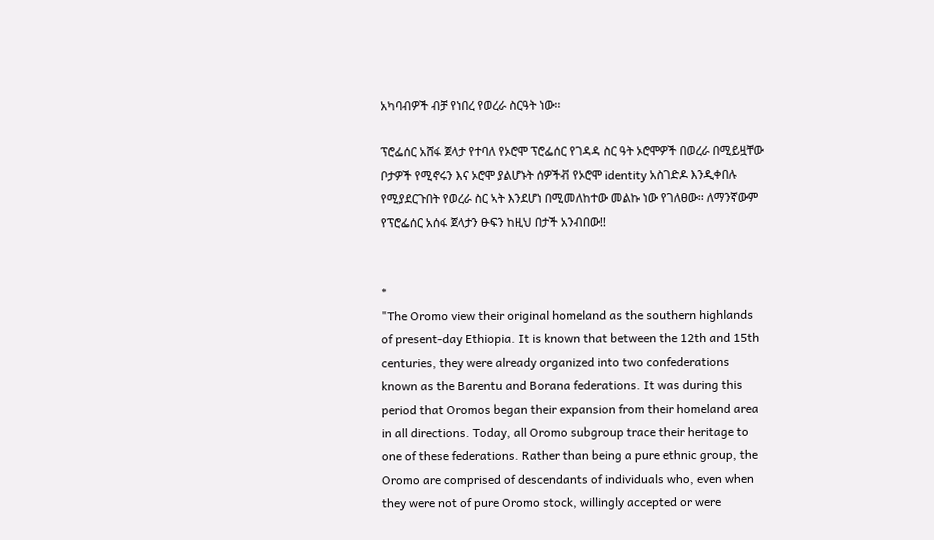አካባብዎች ብቻ የነበረ የወረራ ስርዓት ነው፡፡

ፕሮፌሰር አሸፋ ጀላታ የተባለ የኦሮሞ ፕሮፌሰር የገዳዳ ስር ዓት ኦሮሞዎች በወረራ በሚይዟቸው ቦታዎች የሚኖሩን እና ኦሮሞ ያልሆኑት ሰዎችቭ የኦሮሞ identity አስገድዶ እንዲቀበሉ የሚያደርጉበት የወረራ ስር ኣት እንደሆነ በሚመለከተው መልኩ ነው የገለፀው፡፡ ለማንኛውም የፕሮፌሰር አሰፋ ጀላታን ፁፍን ከዚህ በታች አንብበው!!


*
"The Oromo view their original homeland as the southern highlands of present-day Ethiopia. It is known that between the 12th and 15th centuries, they were already organized into two confederations known as the Barentu and Borana federations. It was during this period that Oromos began their expansion from their homeland area in all directions. Today, all Oromo subgroup trace their heritage to one of these federations. Rather than being a pure ethnic group, the Oromo are comprised of descendants of individuals who, even when they were not of pure Oromo stock, willingly accepted or were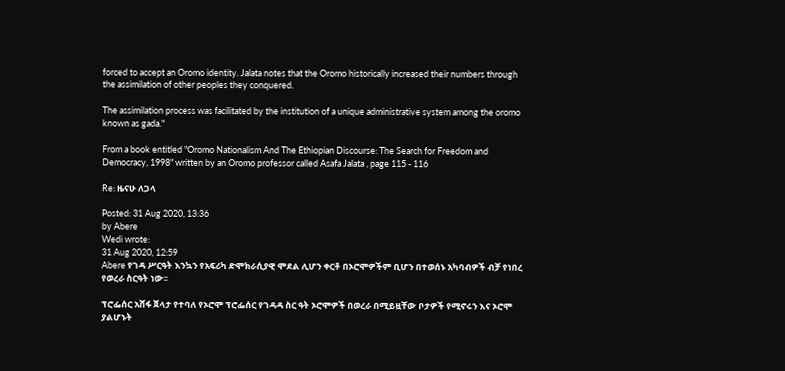forced to accept an Oromo identity. Jalata notes that the Oromo historically increased their numbers through the assimilation of other peoples they conquered.

The assimilation process was facilitated by the institution of a unique administrative system among the oromo known as gada."

From a book entitled "Oromo Nationalism And The Ethiopian Discourse: The Search for Freedom and Democracy, 1998" written by an Oromo professor called Asafa Jalata , page 115 - 116

Re: ዜናሁ ለጋላ

Posted: 31 Aug 2020, 13:36
by Abere
Wedi wrote:
31 Aug 2020, 12:59
Abere የገዳ ሥርዓት እንኳን የአፍሪካ ድሞክራሲያዊ ሞደል ሊሆን ቀርቶ በኦሮሞዎችም ቢሆን በተወሰኑ አካባብዎች ብቻ የነበረ የወረራ ስርዓት ነው፡፡

ፕሮፌሰር አሸፋ ጀላታ የተባለ የኦሮሞ ፕሮፌሰር የገዳዳ ስር ዓት ኦሮሞዎች በወረራ በሚይዟቸው ቦታዎች የሚኖሩን እና ኦሮሞ ያልሆኑት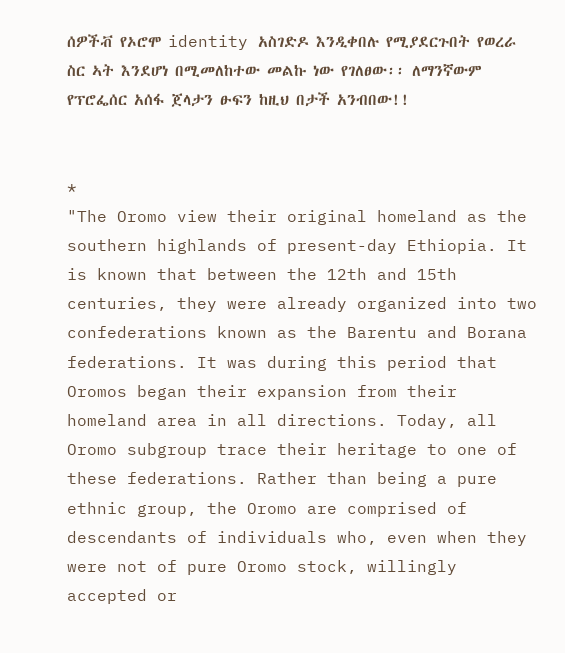ሰዎችቭ የኦሮሞ identity አስገድዶ እንዲቀበሉ የሚያደርጉበት የወረራ ስር ኣት እንደሆነ በሚመለከተው መልኩ ነው የገለፀው፡፡ ለማንኛውም የፕሮፌሰር አሰፋ ጀላታን ፁፍን ከዚህ በታች አንብበው!!


*
"The Oromo view their original homeland as the southern highlands of present-day Ethiopia. It is known that between the 12th and 15th centuries, they were already organized into two confederations known as the Barentu and Borana federations. It was during this period that Oromos began their expansion from their homeland area in all directions. Today, all Oromo subgroup trace their heritage to one of these federations. Rather than being a pure ethnic group, the Oromo are comprised of descendants of individuals who, even when they were not of pure Oromo stock, willingly accepted or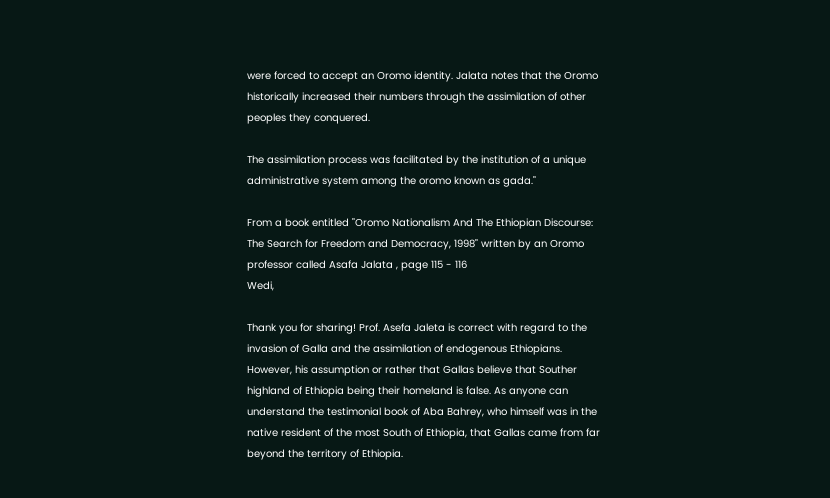were forced to accept an Oromo identity. Jalata notes that the Oromo historically increased their numbers through the assimilation of other peoples they conquered.

The assimilation process was facilitated by the institution of a unique administrative system among the oromo known as gada."

From a book entitled "Oromo Nationalism And The Ethiopian Discourse: The Search for Freedom and Democracy, 1998" written by an Oromo professor called Asafa Jalata , page 115 - 116
Wedi,

Thank you for sharing! Prof. Asefa Jaleta is correct with regard to the invasion of Galla and the assimilation of endogenous Ethiopians. However, his assumption or rather that Gallas believe that Souther highland of Ethiopia being their homeland is false. As anyone can understand the testimonial book of Aba Bahrey, who himself was in the native resident of the most South of Ethiopia, that Gallas came from far beyond the territory of Ethiopia.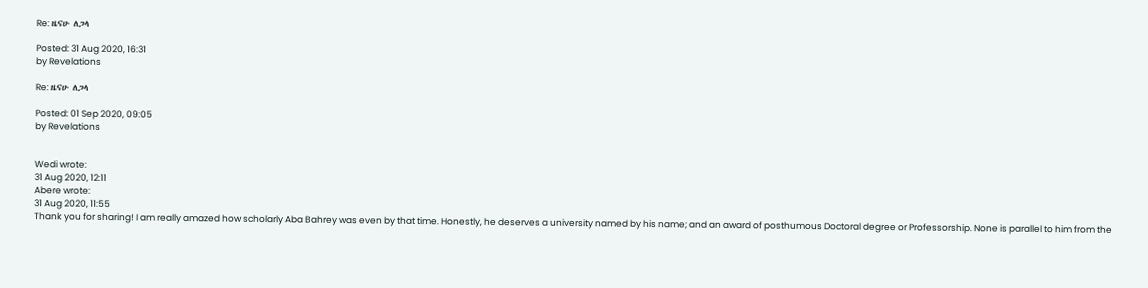Re: ዜናሁ ለጋላ

Posted: 31 Aug 2020, 16:31
by Revelations

Re: ዜናሁ ለጋላ

Posted: 01 Sep 2020, 09:05
by Revelations


Wedi wrote:
31 Aug 2020, 12:11
Abere wrote:
31 Aug 2020, 11:55
Thank you for sharing! I am really amazed how scholarly Aba Bahrey was even by that time. Honestly, he deserves a university named by his name; and an award of posthumous Doctoral degree or Professorship. None is parallel to him from the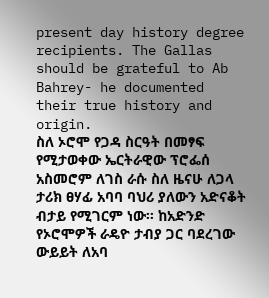present day history degree recipients. The Gallas should be grateful to Ab Bahrey- he documented their true history and origin.
ስለ ኦሮሞ የጋዳ ስርዓት በመፃፍ የሚታወቀው ኤርትራዊው ፕሮፌሰ አስመሮም ለገስ ራሱ ስለ ዜናሁ ለጋላ ታሪክ ፀሃፊ አባባ ባህሪ ያለውን አድናቆት ብታይ የሚገርም ነው፡፡ ከአድንድ የኦሮሞዎች ራዴዮ ታብያ ጋር ባደረገው ውይይት ለአባ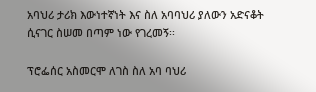አባህሪ ታሪክ እውነተኛነት እና ስለ አባባህሪ ያለውን አድናቆት ሲናገር ስሠመ በጣም ነው የገረመኝ፡፡

ፕሮፌሰር አስመርሞ ለገስ ስለ አባ ባህሪ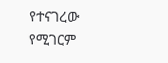የተናገረው የሚገርም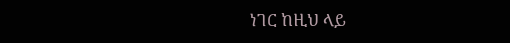ነገር ከዚህ ላይ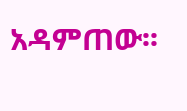አዳምጠው፡፡